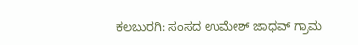ಕಲಬುರಗಿ: ಸಂಸದ ಉಮೇಶ್ ಜಾಧವ್ ಗ್ರಾಮ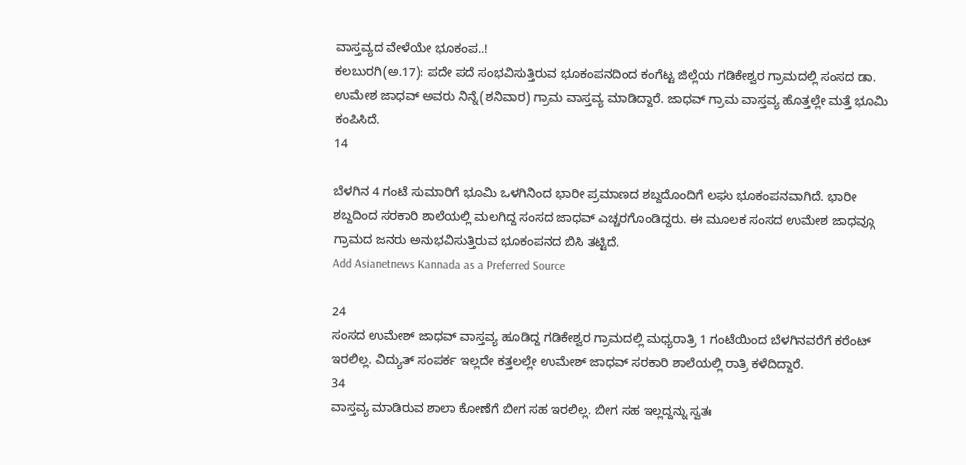ವಾಸ್ತವ್ಯದ ವೇಳೆಯೇ ಭೂಕಂಪ..!
ಕಲಬುರಗಿ(ಅ.17): ಪದೇ ಪದೆ ಸಂಭವಿಸುತ್ತಿರುವ ಭೂಕಂಪನದಿಂದ ಕಂಗೆಟ್ಟ ಜಿಲ್ಲೆಯ ಗಡಿಕೇಶ್ವರ ಗ್ರಾಮದಲ್ಲಿ ಸಂಸದ ಡಾ. ಉಮೇಶ ಜಾಧವ್ ಅವರು ನಿನ್ನೆ(ಶನಿವಾರ) ಗ್ರಾಮ ವಾಸ್ತವ್ಯ ಮಾಡಿದ್ದಾರೆ. ಜಾಧವ್ ಗ್ರಾಮ ವಾಸ್ತವ್ಯ ಹೊತ್ತಲ್ಲೇ ಮತ್ತೆ ಭೂಮಿ ಕಂಪಿಸಿದೆ.
14

ಬೆಳಗಿನ 4 ಗಂಟೆ ಸುಮಾರಿಗೆ ಭೂಮಿ ಒಳಗಿನಿಂದ ಭಾರೀ ಪ್ರಮಾಣದ ಶಬ್ದದೊಂದಿಗೆ ಲಘು ಭೂಕಂಪನವಾಗಿದೆ. ಭಾರೀ ಶಬ್ದದಿಂದ ಸರಕಾರಿ ಶಾಲೆಯಲ್ಲಿ ಮಲಗಿದ್ದ ಸಂಸದ ಜಾಧವ್ ಎಚ್ಚರಗೊಂಡಿದ್ದರು. ಈ ಮೂಲಕ ಸಂಸದ ಉಮೇಶ ಜಾಧವ್ಗೂ ಗ್ರಾಮದ ಜನರು ಅನುಭವಿಸುತ್ತಿರುವ ಭೂಕಂಪನದ ಬಿಸಿ ತಟ್ಟಿದೆ.
Add Asianetnews Kannada as a Preferred Source

24
ಸಂಸದ ಉಮೇಶ್ ಜಾಧವ್ ವಾಸ್ತವ್ಯ ಹೂಡಿದ್ದ ಗಡಿಕೇಶ್ವರ ಗ್ರಾಮದಲ್ಲಿ ಮಧ್ಯರಾತ್ರಿ 1 ಗಂಟೆಯಿಂದ ಬೆಳಗಿನವರೆಗೆ ಕರೆಂಟ್ ಇರಲಿಲ್ಲ. ವಿದ್ಯುತ್ ಸಂಪರ್ಕ ಇಲ್ಲದೇ ಕತ್ತಲಲ್ಲೇ ಉಮೇಶ್ ಜಾಧವ್ ಸರಕಾರಿ ಶಾಲೆಯಲ್ಲಿ ರಾತ್ರಿ ಕಳೆದಿದ್ದಾರೆ.
34
ವಾಸ್ತವ್ಯ ಮಾಡಿರುವ ಶಾಲಾ ಕೋಣೆಗೆ ಬೀಗ ಸಹ ಇರಲಿಲ್ಲ. ಬೀಗ ಸಹ ಇಲ್ಲದ್ದನ್ನು ಸ್ವತಃ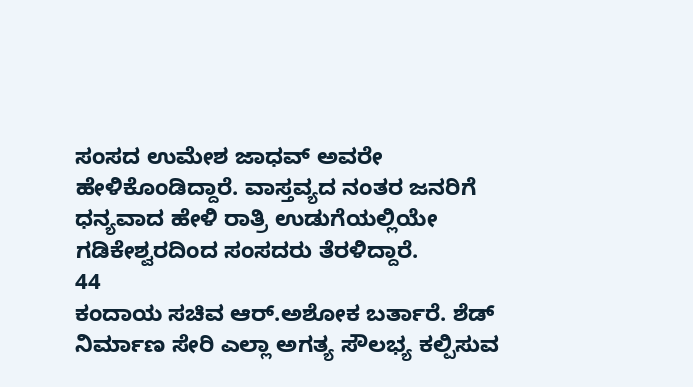ಸಂಸದ ಉಮೇಶ ಜಾಧವ್ ಅವರೇ ಹೇಳಿಕೊಂಡಿದ್ದಾರೆ. ವಾಸ್ತವ್ಯದ ನಂತರ ಜನರಿಗೆ ಧನ್ಯವಾದ ಹೇಳಿ ರಾತ್ರಿ ಉಡುಗೆಯಲ್ಲಿಯೇ ಗಡಿಕೇಶ್ವರದಿಂದ ಸಂಸದರು ತೆರಳಿದ್ದಾರೆ.
44
ಕಂದಾಯ ಸಚಿವ ಆರ್.ಅಶೋಕ ಬರ್ತಾರೆ. ಶೆಡ್ ನಿರ್ಮಾಣ ಸೇರಿ ಎಲ್ಲಾ ಅಗತ್ಯ ಸೌಲಭ್ಯ ಕಲ್ಪಿಸುವ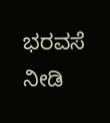ಭರವಸೆ ನೀಡಿ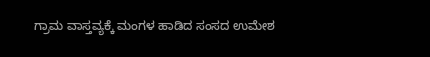ಗ್ರಾಮ ವಾಸ್ತವ್ಯಕ್ಕೆ ಮಂಗಳ ಹಾಡಿದ ಸಂಸದ ಉಮೇಶ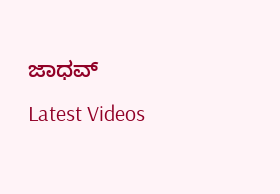ಜಾಧವ್
Latest Videos